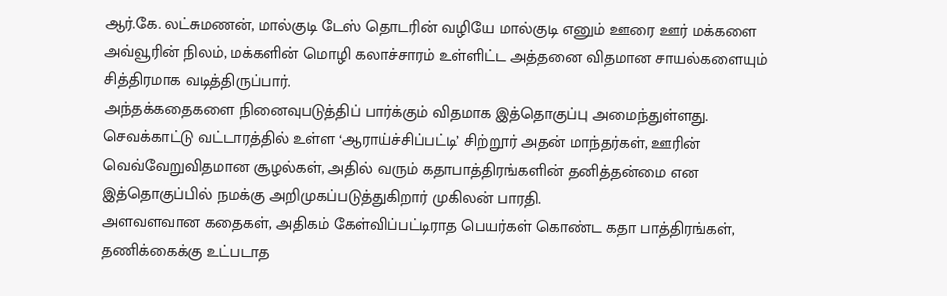ஆர்.கே. லட்சுமணன், மால்குடி டேஸ் தொடரின் வழியே மால்குடி எனும் ஊரை ஊர் மக்களை அவ்வூரின் நிலம், மக்களின் மொழி கலாச்சாரம் உள்ளிட்ட அத்தனை விதமான சாயல்களையும் சித்திரமாக வடித்திருப்பார்.
அந்தக்கதைகளை நினைவுபடுத்திப் பார்க்கும் விதமாக இத்தொகுப்பு அமைந்துள்ளது. செவக்காட்டு வட்டாரத்தில் உள்ள ‘ஆராய்ச்சிப்பட்டி’ சிற்றூர் அதன் மாந்தர்கள், ஊரின் வெவ்வேறுவிதமான சூழல்கள், அதில் வரும் கதாபாத்திரங்களின் தனித்தன்மை என இத்தொகுப்பில் நமக்கு அறிமுகப்படுத்துகிறார் முகிலன் பாரதி.
அளவளவான கதைகள், அதிகம் கேள்விப்பட்டிராத பெயர்கள் கொண்ட கதா பாத்திரங்கள், தணிக்கைக்கு உட்படாத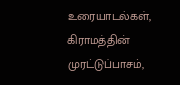உரையாடல்கள், கிராமத்தின் முரட்டுப்பாசம்,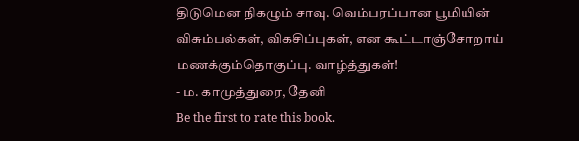திடுமென நிகழும் சாவு. வெம்பரப்பான பூமியின் விசும்பல்கள், விகசிப்புகள், என கூட்டாஞ்சோறாய் மணக்கும்தொகுப்பு. வாழ்த்துகள்!
- ம. காமுத்துரை, தேனி
Be the first to rate this book.